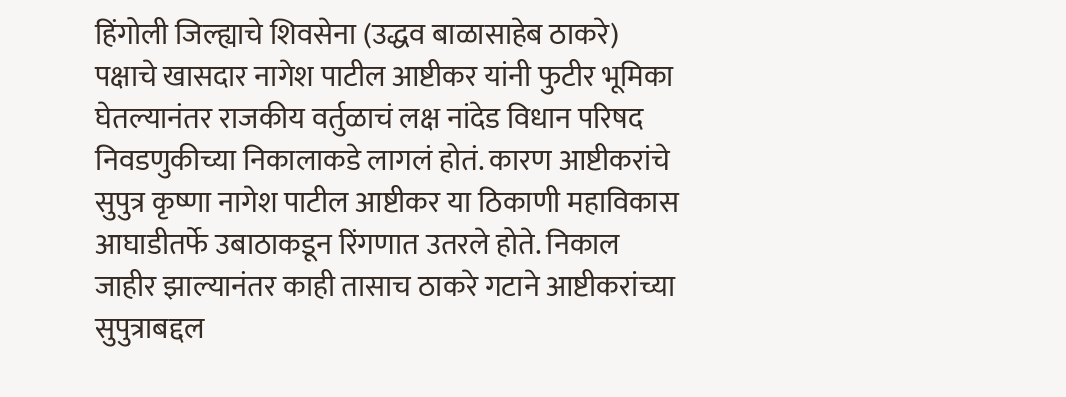हिंगोली जिल्ह्याचे शिवसेना (उद्धव बाळासाहेब ठाकरे) पक्षाचे खासदार नागेश पाटील आष्टीकर यांनी फुटीर भूमिका घेतल्यानंतर राजकीय वर्तुळाचं लक्ष नांदेड विधान परिषद निवडणुकीच्या निकालाकडे लागलं होतं. कारण आष्टीकरांचे सुपुत्र कृष्णा नागेश पाटील आष्टीकर या ठिकाणी महाविकास आघाडीतर्फे उबाठाकडून रिंगणात उतरले होते. निकाल जाहीर झाल्यानंतर काही तासाच ठाकरे गटाने आष्टीकरांच्या सुपुत्राबद्दल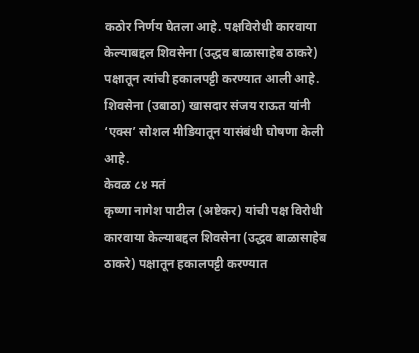कठोर निर्णय घेतला आहे. पक्षविरोधी कारवाया केल्याबद्दल शिवसेना (उद्धव बाळासाहेब ठाकरे) पक्षातून त्यांची हकालपट्टी करण्यात आली आहे. शिवसेना (उबाठा) खासदार संजय राऊत यांनी ‘एक्स’ सोशल मीडियातून यासंबंधी घोषणा केली आहे.
केवळ ८४ मतं
कृष्णा नागेश पाटील (अष्टेकर) यांची पक्ष विरोधी कारवाया केल्याबद्दल शिवसेना (उद्धव बाळासाहेब ठाकरे) पक्षातून हकालपट्टी करण्यात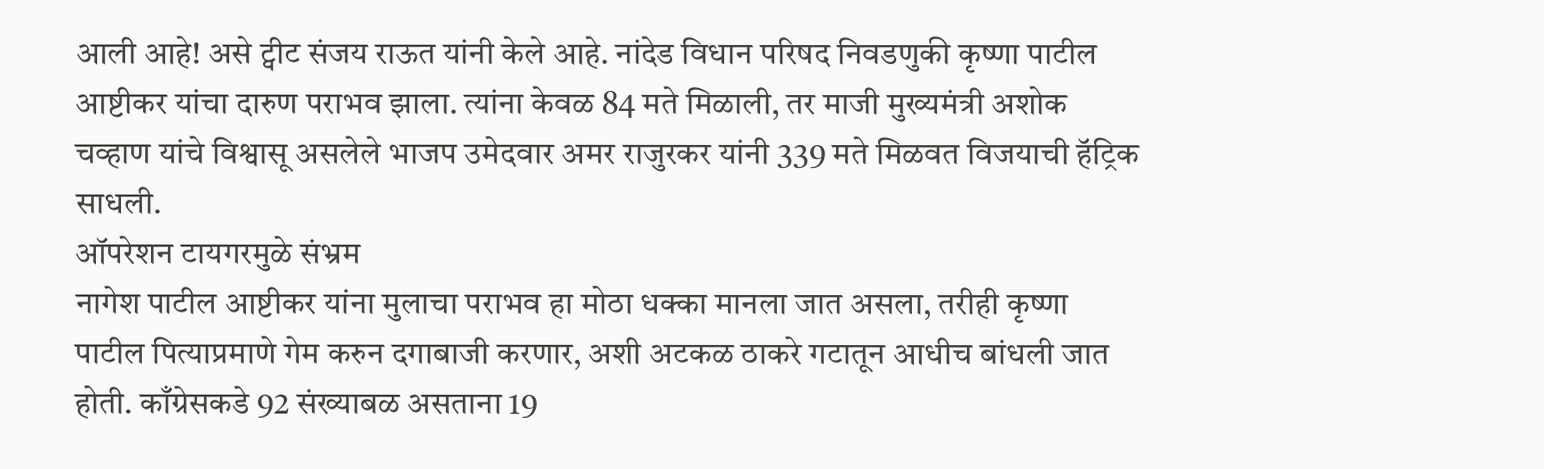आली आहे! असे ट्वीट संजय राऊत यांनी केले आहे. नांदेड विधान परिषद निवडणुकी कृष्णा पाटील आष्टीकर यांचा दारुण पराभव झाला. त्यांना केवळ 84 मते मिळाली, तर माजी मुख्यमंत्री अशोक चव्हाण यांचे विश्वासू असलेले भाजप उमेदवार अमर राजुरकर यांनी 339 मते मिळवत विजयाची हॅट्रिक साधली.
ऑपरेशन टायगरमुळे संभ्रम
नागेश पाटील आष्टीकर यांना मुलाचा पराभव हा मोठा धक्का मानला जात असला, तरीही कृष्णा पाटील पित्याप्रमाणे गेम करुन दगाबाजी करणार, अशी अटकळ ठाकरे गटातून आधीच बांधली जात होती. काँग्रेसकडे 92 संख्याबळ असताना 19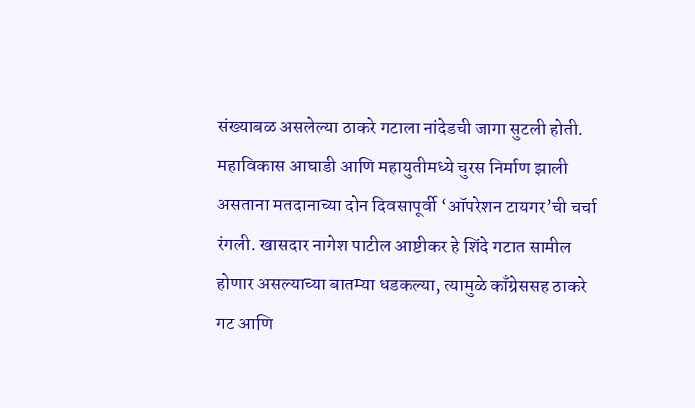संख्याबळ असलेल्या ठाकरे गटाला नांदेडची जागा सुटली होती. महाविकास आघाडी आणि महायुतीमध्ये चुरस निर्माण झाली असताना मतदानाच्या दोन दिवसापूर्वी ‘ऑपरेशन टायगर’ची चर्चा रंगली. खासदार नागेश पाटील आष्टीकर हे शिंदे गटात सामील होणार असल्याच्या बातम्या धडकल्या, त्यामुळे काँग्रेससह ठाकरे गट आणि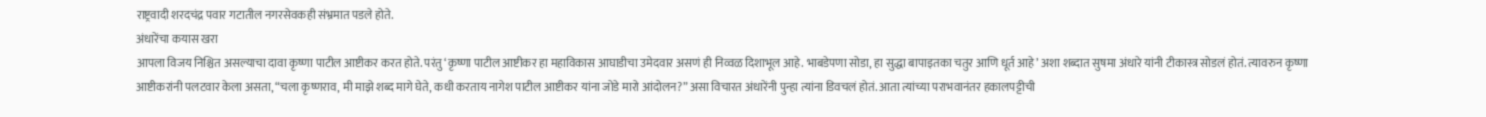राष्ट्रवादी शरदचंद्र पवार गटातील नगरसेवकही संभ्रमात पडले होते.
अंधारेंचा कयास खरा
आपला विजय निश्चित असल्याचा दावा कृष्णा पाटील आष्टीकर करत होते. परंतु ‘कृष्णा पाटील आष्टीकर हा महाविकास आघाडीचा उमेदवार असणं ही निव्वळ दिशाभूल आहे. भाबडेपणा सोडा, हा सुद्धा बापाइतका चतुर आणि धूर्त आहे’ अशा शब्दात सुषमा अंधारे यांनी टीकास्त्र सोडलं होतं. त्यावरुन कृष्णा आष्टीकरांनी पलटवार केला असता, “चला कृष्णराव, मी माझे शब्द मागे घेते, कधी करताय नागेश पाटील आष्टीकर यांना जोडे मारो आंदोलन?” असा विचारत अंधारेंनी पुन्हा त्यांना डिवचलं होतं. आता त्यांच्या पराभवानंतर हकालपट्टीची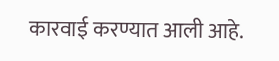कारवाई करण्यात आली आहे.